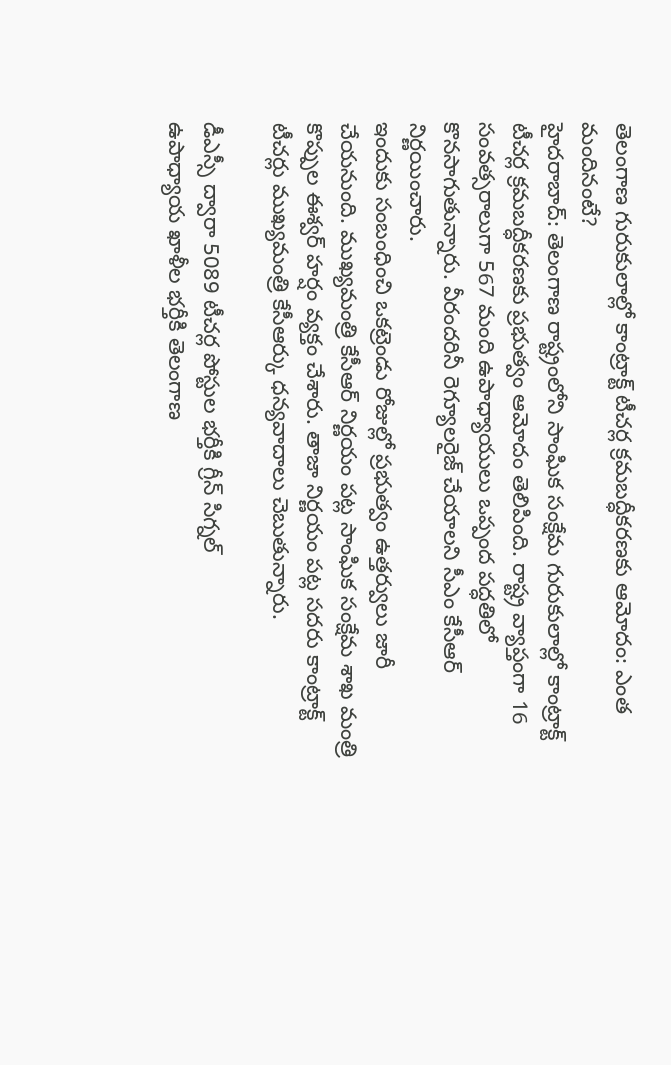తెలంగాణ గురుకులాల్లో కాంట్రాక్ట్ టీచర్ల క్రమబద్ధీకరణకు ఆమోదం: ఎంత మందినంటే?
హైదరాబాద్: తెలంగాణ రాష్ట్రంలోని సాంఘిక సంక్షేమ గురుకులాల్లో కాంట్రాక్ట్ టీచర్ల క్రమబద్ధీకరణకు ప్రభుత్వం ఆమోదం తెలిపింది. రాష్ట్ర వ్యాప్తంగా 16 సంవత్సరాలుగా 567 మంది ఉపాధ్యాయులు ఒప్పంద పద్ధతిలో కొనసాగుతున్నారు. వీరందరినీ రెగ్యూలరైజ్ చేయాలని సీఎం కేసీఆర్ నిర్ణయించారు.
ఇందుకు సంబంధించి ఒకట్రెండు రోజుల్లో ప్రభుత్వం ఉత్తర్వులు జారీ చేయనుంది. ముఖ్యమంత్రి కేసీఆర్ నిర్ణయం పట్ల సాంఘిక సంక్షేమ శాఖ మంత్రి కొప్పుల ఈశ్వర్ హర్షం వ్యక్తం చేశారు. తాజా నిర్ణయం పట్ల సదరు కాంట్రాక్ట్ టీచర్లు ముఖ్యమంత్రి కేసీఆర్కు ధన్యవాదాలు చెబుతున్నారు.

డీఎస్సీ ద్వారా 5089 టీచర్ల పోస్టుల భర్తీకి గ్రీన్ సిగ్నల్
ఉపాధ్యాయ ఖాళీల భర్తీకి తెలంగాణ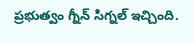ప్రభుత్వం గ్నీన్ సిగ్నల్ ఇచ్చింది.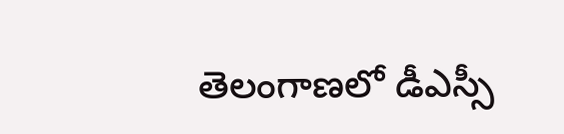తెలంగాణలో డీఎస్సీ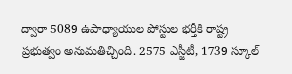ద్వారా 5089 ఉపాధ్యాయుల పోస్టుల భర్తీకి రాష్ట్ర ప్రభుత్వం అనుమతిచ్చింది. 2575 ఎస్జీటీ, 1739 స్కూల్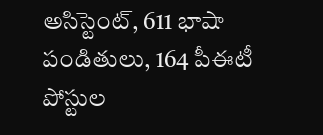అసిస్టెంట్, 611 భాషా పండితులు, 164 పీఈటీ పోస్టుల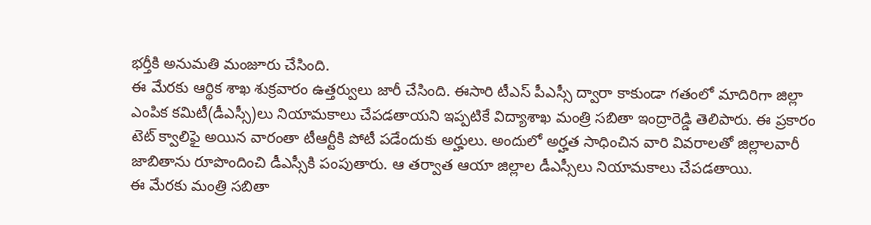భర్తీకి అనుమతి మంజూరు చేసింది.
ఈ మేరకు ఆర్థిక శాఖ శుక్రవారం ఉత్తర్వులు జారీ చేసింది. ఈసారి టీఎస్ పీఎస్సీ ద్వారా కాకుండా గతంలో మాదిరిగా జిల్లా ఎంపిక కమిటీ(డీఎస్సీ)లు నియామకాలు చేపడతాయని ఇప్పటికే విద్యాశాఖ మంత్రి సబితా ఇంద్రారెడ్డి తెలిపారు. ఈ ప్రకారం టెట్ క్వాలిఫై అయిన వారంతా టీఆర్టీకి పోటీ పడేందుకు అర్హులు. అందులో అర్హత సాధించిన వారి వివరాలతో జిల్లాలవారీ జాబితాను రూపొందించి డీఎస్సీకి పంపుతారు. ఆ తర్వాత ఆయా జిల్లాల డీఎస్సీలు నియామకాలు చేపడతాయి.
ఈ మేరకు మంత్రి సబితా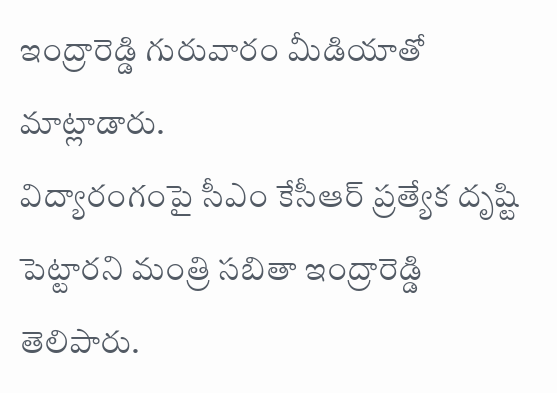ఇంద్రారెడ్డి గురువారం మీడియాతో మాట్లాడారు.
విద్యారంగంపై సీఎం కేసీఆర్ ప్రత్యేక దృష్టి పెట్టారని మంత్రి సబితా ఇంద్రారెడ్డి తెలిపారు.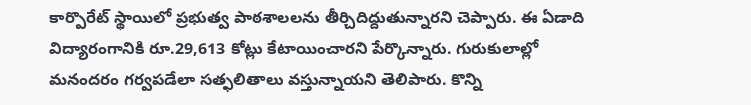కార్పొరేట్ స్థాయిలో ప్రభుత్వ పాఠశాలలను తీర్చిదిద్దుతున్నారని చెప్పారు. ఈ ఏడాది విద్యారంగానికి రూ.29,613 కోట్లు కేటాయించారని పేర్కొన్నారు. గురుకులాల్లో మనందరం గర్వపడేలా సత్ఫలితాలు వస్తున్నాయని తెలిపారు. కొన్ని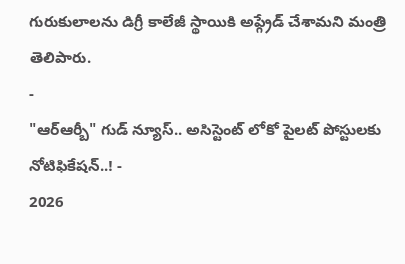గురుకులాలను డిగ్రీ కాలేజీ స్థాయికి అప్గ్రేడ్ చేశామని మంత్రి తెలిపారు.
-
"ఆర్ఆర్బీ" గుడ్ న్యూస్.. అసిస్టెంట్ లోకో పైలట్ పోస్టులకు నోటిఫికేషన్..! -
2026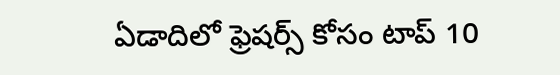ఏడాదిలో ఫ్రెషర్స్ కోసం టాప్ 10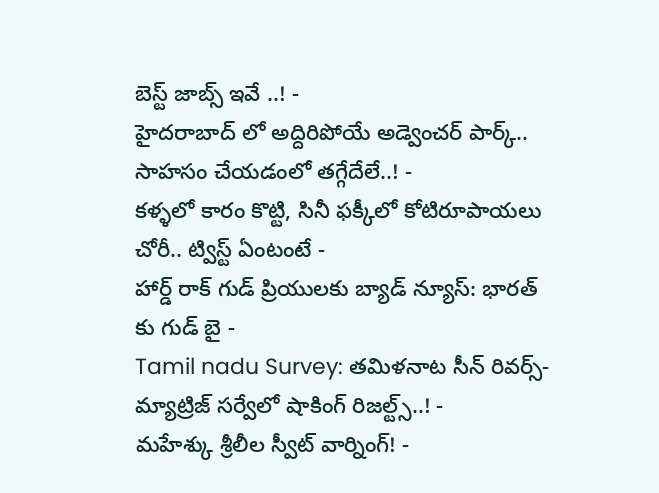బెస్ట్ జాబ్స్ ఇవే ..! -
హైదరాబాద్ లో అద్దిరిపోయే అడ్వెంచర్ పార్క్.. సాహసం చేయడంలో తగ్గేదేలే..! -
కళ్ళలో కారం కొట్టి, సినీ ఫక్కీలో కోటిరూపాయలు చోరీ.. ట్విస్ట్ ఏంటంటే -
హార్డ్ రాక్ గుడ్ ప్రియులకు బ్యాడ్ న్యూస్: భారత్ కు గుడ్ బై -
Tamil nadu Survey: తమిళనాట సీన్ రివర్స్-మ్యాట్రిజ్ సర్వేలో షాకింగ్ రిజల్ట్స్..! -
మహేశ్కు శ్రీలీల స్వీట్ వార్నింగ్! -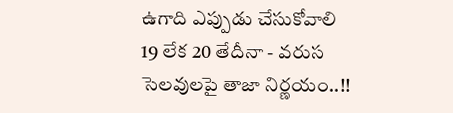ఉగాది ఎప్పుడు చేసుకోవాలి 19 లేక 20 తేదీనా - వరుస సెలవులపై తాజా నిర్ణయం..!!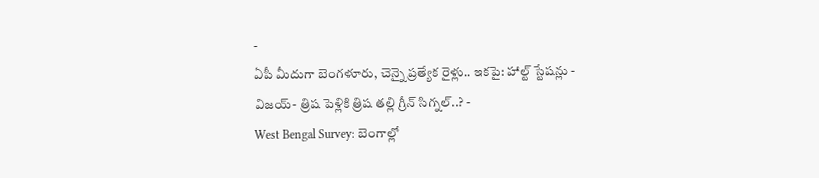-
ఏపీ మీదుగా బెంగళూరు, చెన్నై ప్రత్యేక రైళ్లు.. ఇకపై: హాల్ట్ స్టేషన్లు -
విజయ్- త్రిష పెళ్లికి త్రిష తల్లి గ్రీన్ సిగ్నల్..? -
West Bengal Survey: బెంగాల్లో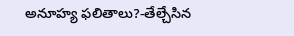అనూహ్య ఫలితాలు?-తేల్చేసిన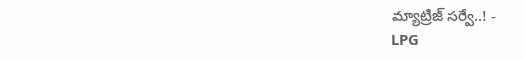మ్యాట్రిజ్ సర్వే..! -
LPG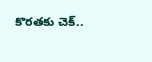కొరతకు చెక్..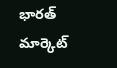భారత్ మార్కెట్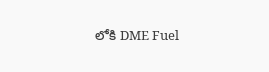లోకి DME Fuel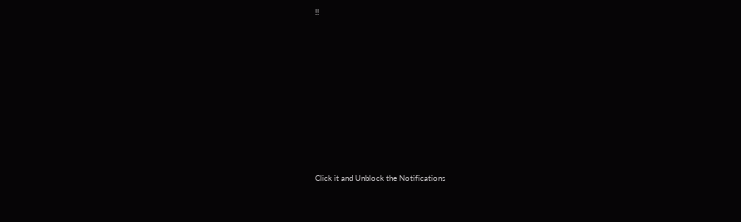!!












Click it and Unblock the Notifications